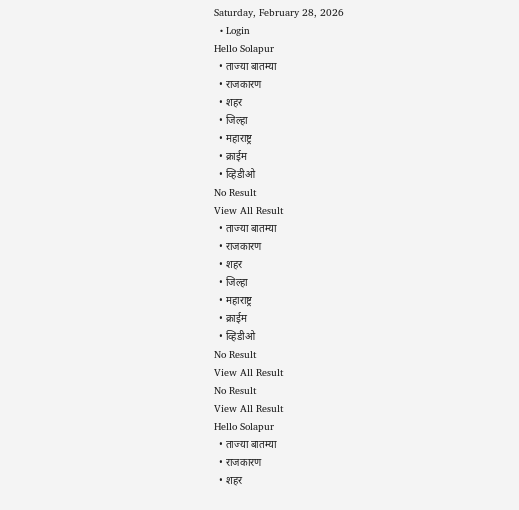Saturday, February 28, 2026
  • Login
Hello Solapur
  • ताज्या बातम्या
  • राजकारण
  • शहर
  • जिल्हा
  • महाराष्ट्र
  • क्राईम
  • व्हिडीओ
No Result
View All Result
  • ताज्या बातम्या
  • राजकारण
  • शहर
  • जिल्हा
  • महाराष्ट्र
  • क्राईम
  • व्हिडीओ
No Result
View All Result
No Result
View All Result
Hello Solapur
  • ताज्या बातम्या
  • राजकारण
  • शहर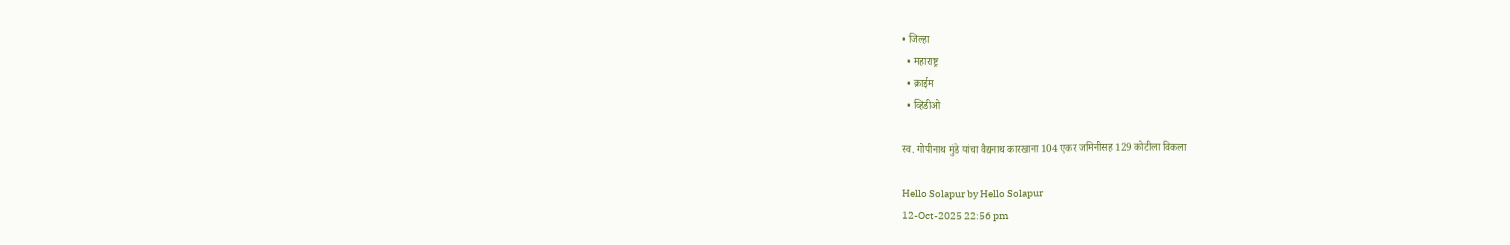• जिल्हा
  • महाराष्ट्र
  • क्राईम
  • व्हिडीओ

स्व. गोपीनाथ मुंडे यांचा वैद्यनाथ कारखाना 104 एकर जमिनीसह 129 कोटीला विकला

Hello Solapur by Hello Solapur
12-Oct-2025 22:56 pm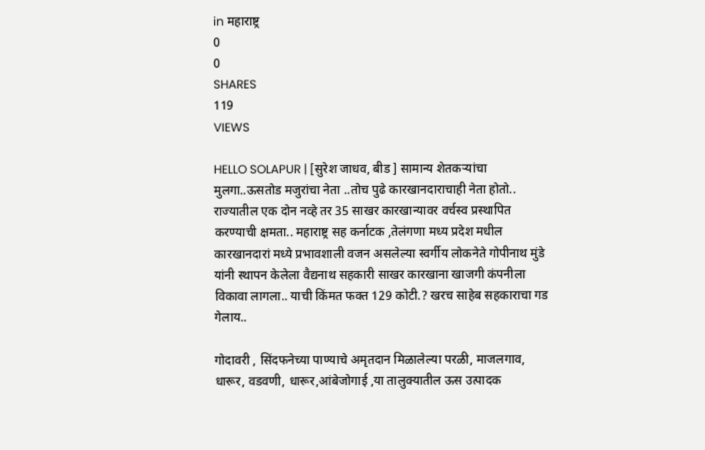in महाराष्ट्र
0
0
SHARES
119
VIEWS

HELLO SOLAPUR | [सुरेश जाधव, बीड ] सामान्य शेतकऱ्यांचा मुलगा..ऊसतोड मजुरांचा नेता ..तोच पुढे कारखानदाराचाही नेता होतो.. राज्यातील एक दोन नव्हे तर 35 साखर कारखान्यावर वर्चस्व प्रस्थापित करण्याची क्षमता.. महाराष्ट्र सह कर्नाटक ,तेलंगणा मध्य प्रदेश मधील कारखानदारां मध्ये प्रभावशाली वजन असलेल्या स्वर्गीय लोकनेते गोपीनाथ मुंडे यांनी स्थापन केलेला वैद्यनाथ सहकारी साखर कारखाना खाजगी कंपनीला विकावा लागला.. याची किंमत फक्त 129 कोटी.? खरच साहेब सहकाराचा गड गेलाय..

गोदावरी , सिंदफनेच्या पाण्याचे अमृतदान मिळालेल्या परळी, माजलगाव, धारूर, वडवणी, धारूर,आंबेजोगाई ,या तालुक्यातील ऊस उत्पादक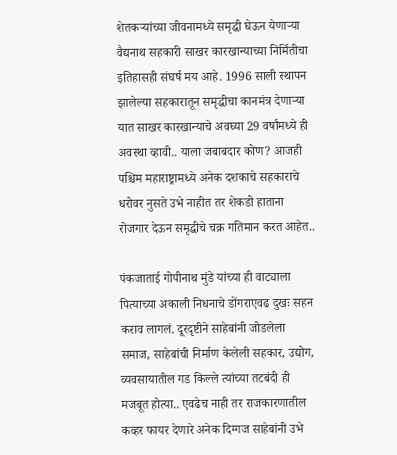शेतकऱ्यांच्या जीवनामध्ये समृद्धी घेऊन येणाऱ्या वैद्यनाथ सहकारी साखर कारखान्याच्या निर्मितीचा इतिहासही संघर्ष मय आहे. 1996 साली स्थापन झालेल्या सहकारातून समृद्धीचा कानमंत्र देणाऱ्या यात साखर कारखान्याचे अवघ्या 29 वर्षांमध्ये ही अवस्था व्हावी.. याला जबाबदार कोण? आजही पश्चिम महाराष्ट्रामध्ये अनेक दशकाचे सहकाराचे धरोवर नुसते उभे नाहीत तर शेकडो हाताना रोजगार देऊन समृद्धीचे चक्र गतिमान करत आहेत..

पंकजाताई गोपीनाथ मुंडे यांच्या ही वाट्याला पित्याच्या अकाली निधनाचे डोंगराएवढ दुखः सहन कराव लागलं. दूरदृष्टीने साहेबांनी जोडलेला समाज, साहेबांची निर्माण केलेली सहकार, उद्योग, व्यवसायातील गड किल्ले त्यांच्या तटबंदी ही मजबूत होत्या.. एवढेच नाही तर राजकारणातील कव्हर फायर देणारे अनेक दिग्गज साहेबांनी उभे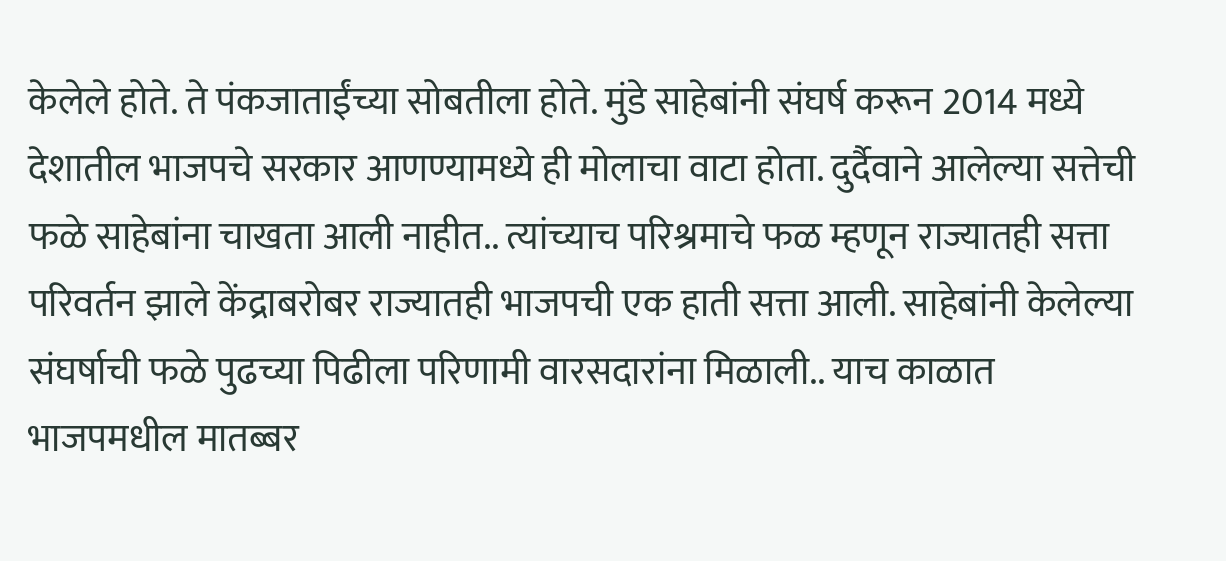केलेले होते. ते पंकजाताईंच्या सोबतीला होते. मुंडे साहेबांनी संघर्ष करून 2014 मध्ये देशातील भाजपचे सरकार आणण्यामध्ये ही मोलाचा वाटा होता. दुर्दैवाने आलेल्या सत्तेची फळे साहेबांना चाखता आली नाहीत.. त्यांच्याच परिश्रमाचे फळ म्हणून राज्यातही सत्ता परिवर्तन झाले केंद्राबरोबर राज्यातही भाजपची एक हाती सत्ता आली. साहेबांनी केलेल्या संघर्षाची फळे पुढच्या पिढीला परिणामी वारसदारांना मिळाली.. याच काळात भाजपमधील मातब्बर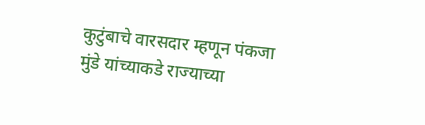कुटुंबाचे वारसदार म्हणून पंकजा मुंडे यांच्याकडे राज्याच्या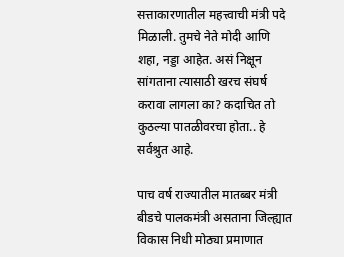सत्ताकारणातील महत्त्वाची मंत्री पदे मिळाली. तुमचे नेते मोदी आणि शहा, नड्डा आहेत. असं निक्षून सांगताना त्यासाठी खरच संघर्ष करावा लागला का? कदाचित तो कुठल्या पातळीवरचा होता.. हे सर्वश्रुत आहे.

पाच वर्ष राज्यातील मातब्बर मंत्री बीडचे पालकमंत्री असताना जिल्ह्यात विकास निधी मोठ्या प्रमाणात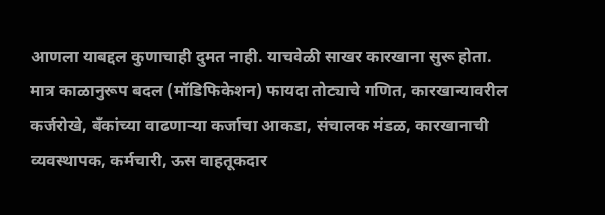आणला याबद्दल कुणाचाही दुमत नाही. याचवेळी साखर कारखाना सुरू होता. मात्र काळानुरूप बदल (मॉडिफिकेशन) फायदा तोट्याचे गणित, कारखान्यावरील कर्जरोखे, बँकांच्या वाढणाऱ्या कर्जाचा आकडा, संचालक मंडळ, कारखानाची व्यवस्थापक, कर्मचारी, ऊस वाहतूकदार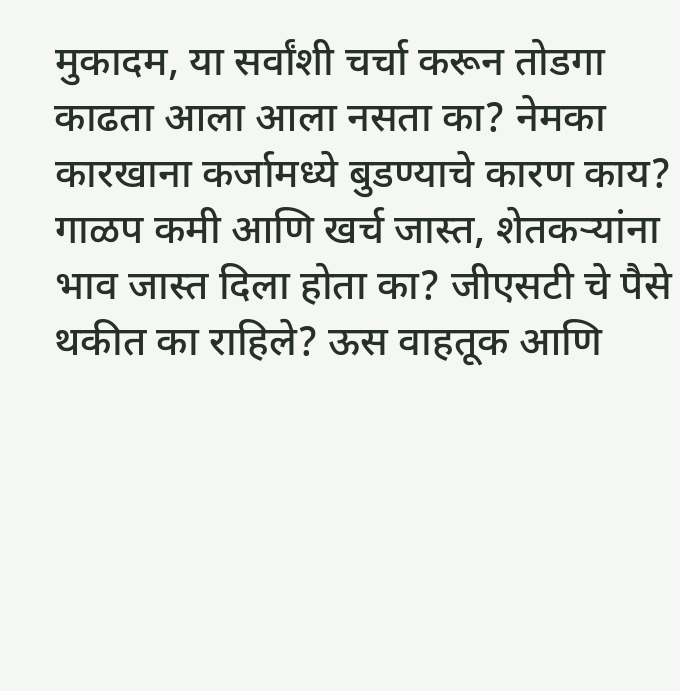मुकादम, या सर्वांशी चर्चा करून तोडगा काढता आला आला नसता का? नेमका कारखाना कर्जामध्ये बुडण्याचे कारण काय? गाळप कमी आणि खर्च जास्त, शेतकऱ्यांना भाव जास्त दिला होता का? जीएसटी चे पैसे थकीत का राहिले? ऊस वाहतूक आणि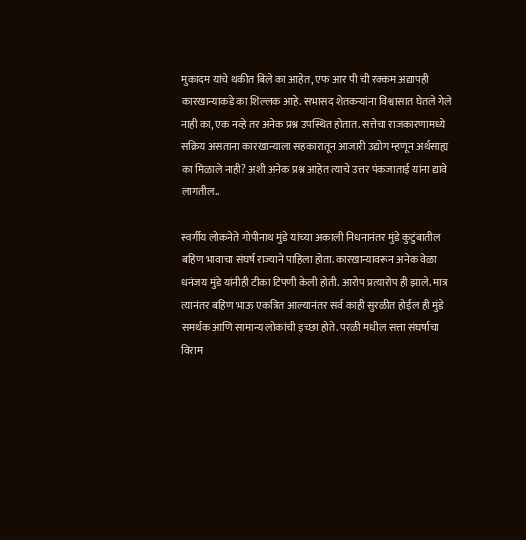मुकादम यांचे थकीत बिले का आहेत, एफ आर पी ची रक्कम अद्यापही कारखान्याकडे का शिल्लक आहे. सभासद शेतकऱ्यांना विश्वासात घेतले गेले नाही का, एक नव्हे तर अनेक प्रश्न उपस्थित होतात. सत्तेचा राजकारणामध्ये सक्रिय असताना कारखान्याला सहकारातून आजारी उद्योग म्हणून अर्थसाह्य का मिळाले नाही? अशी अनेक प्रश्न आहेत त्याचे उत्तर पंकजाताई यांना द्यावे लागतील..

स्वर्गीय लोकनेते गोपीनाथ मुंडे यांच्या अकाली निधनानंतर मुंडे कुटुंबातील बहिण भावाचा संघर्ष राज्याने पाहिला होता. कारखान्यावरून अनेक वेळा धनंजय मुंडे यांनीही टीका टिपणी केली होती. आरोप प्रत्यारोप ही झाले. मात्र त्यानंतर बहिण भाऊ एकत्रित आल्यानंतर सर्व काही सुरळीत होईल ही मुंडे समर्थक आणि सामान्य लोकांची इच्छा होते. परळी मधील सत्ता संघर्षाचा विराम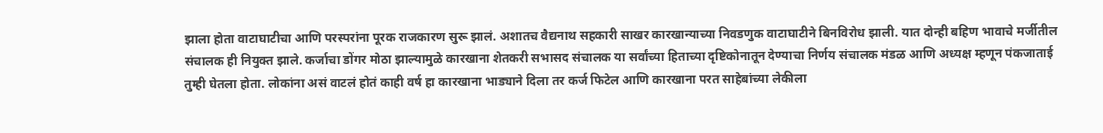झाला होता वाटाघाटीचा आणि परस्परांना पूरक राजकारण सुरू झालं. अशातच वैद्यनाथ सहकारी साखर कारखान्याच्या निवडणुक वाटाघाटीने बिनविरोध झाली. यात दोन्ही बहिण भावाचे मर्जीतील संचालक ही नियुक्त झाले. कर्जाचा डोंगर मोठा झाल्यामुळे कारखाना शेतकरी सभासद संचालक या सर्वांच्या हिताच्या दृष्टिकोनातून देण्याचा निर्णय संचालक मंडळ आणि अध्यक्ष म्हणून पंकजाताई तुम्ही घेतला होता. लोकांना असं वाटलं होतं काही वर्ष हा कारखाना भाड्याने दिला तर कर्ज फिटेल आणि कारखाना परत साहेबांच्या लेकीला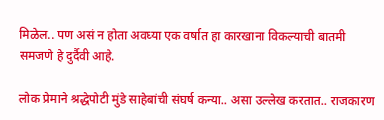मिळेल.. पण असं न होता अवघ्या एक वर्षात हा कारखाना विकल्याची बातमी समजणे हे दुर्दैवी आहे.

लोक प्रेमाने श्रद्धेपोटी मुंडे साहेबांची संघर्ष कन्या.. असा उल्लेख करतात.. राजकारण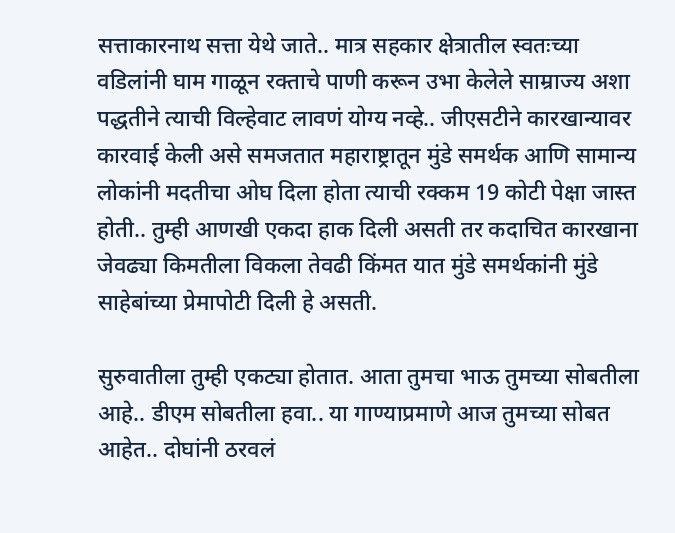सत्ताकारनाथ सत्ता येथे जाते.. मात्र सहकार क्षेत्रातील स्वतःच्या वडिलांनी घाम गाळून रक्ताचे पाणी करून उभा केलेले साम्राज्य अशा पद्धतीने त्याची विल्हेवाट लावणं योग्य नव्हे.. जीएसटीने कारखान्यावर कारवाई केली असे समजतात महाराष्ट्रातून मुंडे समर्थक आणि सामान्य लोकांनी मदतीचा ओघ दिला होता त्याची रक्कम 19 कोटी पेक्षा जास्त होती.. तुम्ही आणखी एकदा हाक दिली असती तर कदाचित कारखाना जेवढ्या किमतीला विकला तेवढी किंमत यात मुंडे समर्थकांनी मुंडे साहेबांच्या प्रेमापोटी दिली हे असती.

सुरुवातीला तुम्ही एकट्या होतात. आता तुमचा भाऊ तुमच्या सोबतीला आहे.. डीएम सोबतीला हवा.. या गाण्याप्रमाणे आज तुमच्या सोबत आहेत.. दोघांनी ठरवलं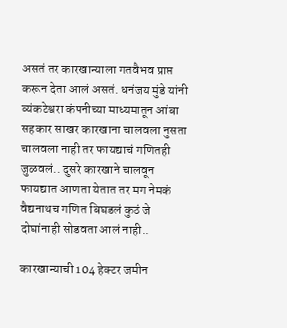असतं तर कारखान्याला गतवैभव प्राप्त करून देता आलं असतं. धनंजय मुंडे यांनी व्यंकटेश्वरा कंपनीच्या माध्यमातून आंबा सहकार साखर कारखाना चालवला नुसता चालवला नाही तर फायद्याचं गणितही जुळवलं.. दुसरे कारखाने चालवून फायद्यात आणता येतात तर मग नेमकं वैद्यनाथच गणित बिघडलं कुठं जे दोघांनाही सोडवता आलं नाही..

कारखान्याची 104 हेक्टर जमीन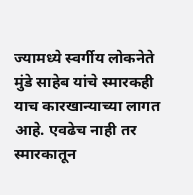ज्यामध्ये स्वर्गीय लोकनेते मुंडे साहेब यांचे स्मारकही याच कारखान्याच्या लागत आहे. एवढेच नाही तर स्मारकातून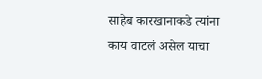साहेब कारखानाकडे त्यांना काय वाटलं असेल याचा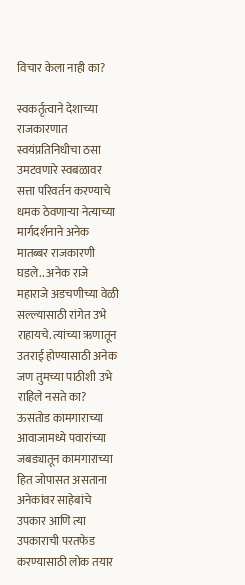विचार केला नाही का?

स्वकर्तृत्वाने देशाच्या राजकारणात स्वयंप्रतिनिधीचा ठसा उमटवणारे स्वबळावर सत्ता परिवर्तन करण्याचे धमक ठेवणाऱ्या नेत्याच्या मार्गदर्शनाने अनेक मातब्बर राजकारणी घडले.. अनेक राजे महाराजे अडचणीच्या वेळी सल्ल्यासाठी रांगेत उभे राहायचे. त्यांच्या ऋणातून उतराई होण्यासाठी अनेक जण तुमच्या पाठीशी उभे राहिले नसते का? ऊसतोड कामगाराच्या आवाजामध्ये पवारांच्या जबड्यातून कामगाराच्या हित जोपासत असताना अनेकांवर साहेबांचे उपकार आणि त्या उपकाराची परतफेड करण्यासाठी लोक तयार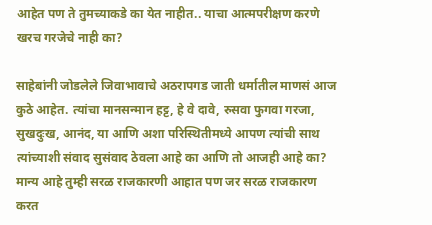आहेत पण ते तुमच्याकडे का येत नाहीत.. याचा आत्मपरीक्षण करणे खरच गरजेचे नाही का?

साहेबांनी जोडलेले जिवाभावाचे अठरापगड जाती धर्मातील माणसं आज कुठे आहेत. त्यांचा मानसन्मान हट्ट, हे वे दावे, रुसवा फुगवा गरजा, सुखदुःख, आनंद, या आणि अशा परिस्थितीमध्ये आपण त्यांची साथ त्यांच्याशी संवाद सुसंवाद ठेवला आहे का आणि तो आजही आहे का? मान्य आहे तुम्ही सरळ राजकारणी आहात पण जर सरळ राजकारण करत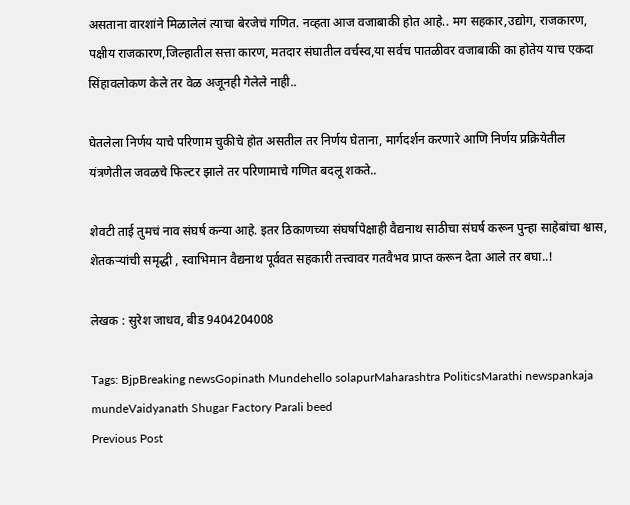असताना वारशांने मिळालेलं त्याचा बेरजेचं गणित. नव्हता आज वजाबाकी होत आहे.. मग सहकार,उद्योग, राजकारण, पक्षीय राजकारण,जिल्हातील सत्ता कारण, मतदार संघातील वर्चस्व,या सर्वच पातळीवर वजाबाकी का होतेय याच एकदा सिंहावलोकण केले तर वेळ अजूनही गेलेले नाही..

घेतलेला निर्णय याचे परिणाम चुकीचे होत असतील तर निर्णय घेताना, मार्गदर्शन करणारे आणि निर्णय प्रक्रियेतील यंत्रणेतील जवळचे फिल्टर झाले तर परिणामाचे गणित बदलू शकते..

शेवटी ताई तुमचं नाव संघर्ष कन्या आहे. इतर ठिकाणच्या संघर्षापेक्षाही वैद्यनाथ साठीचा संघर्ष करून पुन्हा साहेबांचा श्वास, शेतकऱ्यांची समृद्धी , स्वाभिमान वैद्यनाथ पूर्ववत सहकारी तत्त्वावर गतवैभव प्राप्त करून देता आले तर बघा..!

लेखक : सुरेश जाधव, बीड 9404204008

Tags: BjpBreaking newsGopinath Mundehello solapurMaharashtra PoliticsMarathi newspankaja mundeVaidyanath Shugar Factory Parali beed
Previous Post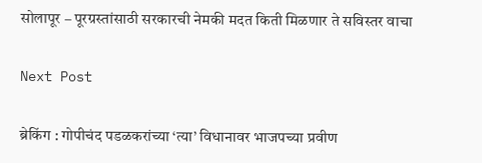सोलापूर – पूरग्रस्तांसाठी सरकारची नेमकी मदत किती मिळणार ते सविस्तर वाचा

Next Post

ब्रेकिंग : गोपीचंद पडळकरांच्या ‘त्या’ विधानावर भाजपच्या प्रवीण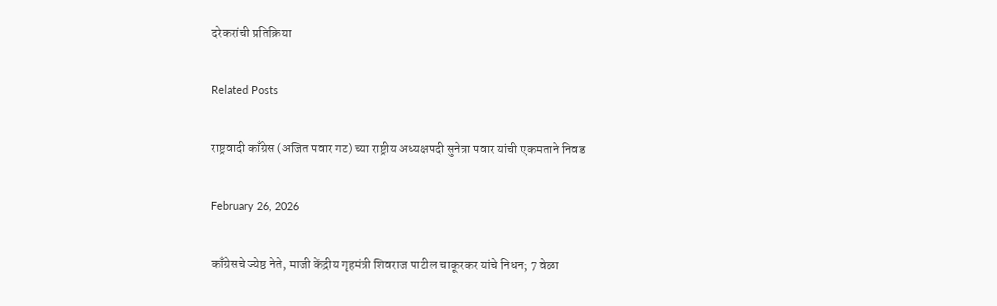दरेकरांची प्रतिक्रिया

Related Posts

राष्ट्रवादी काँग्रेस (अजित पवार गट) च्या राष्ट्रीय अध्यक्षपदी सुनेत्रा पवार यांची एकमताने निवड

February 26, 2026

काँग्रेसचे ज्येष्ठ नेते, माजी केंद्रीय गृहमंत्री शिवराज पाटील चाकूरकर यांचे निधन; 7 वेळा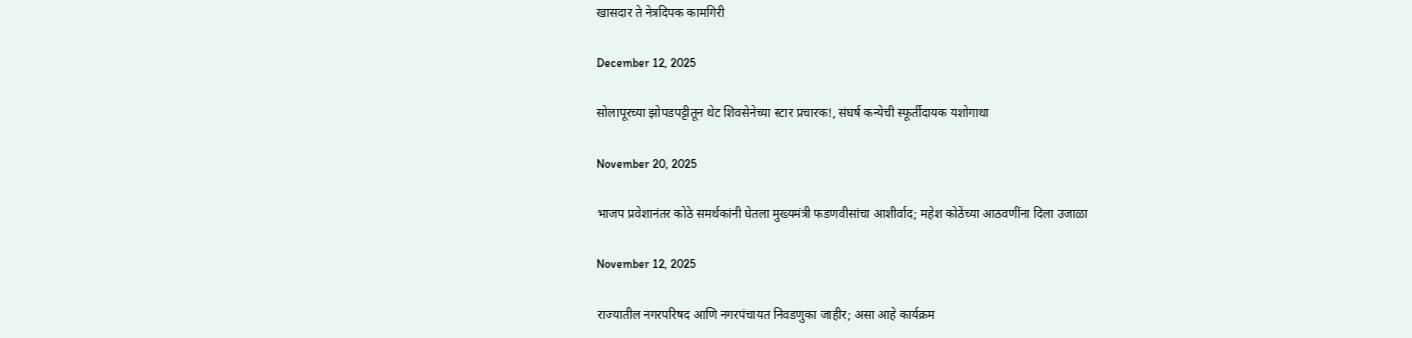खासदार ते नेत्रदिपक कामगिरी

December 12, 2025

सोलापूरच्या झोपडपट्टीतून थेट शिवसेनेच्या स्टार प्रचारक!, संघर्ष कन्येची स्फूर्तीदायक यशोगाथा

November 20, 2025

भाजप प्रवेशानंतर कोठे समर्थकांनी घेतला मुख्यमंत्री फडणवीसांचा आशीर्वाद; महेश कोठेंच्या आठवणींना दिला उजाळा

November 12, 2025

राज्यातील नगरपरिषद आणि नगरपंचायत निवडणुका जाहीर; असा आहे कार्यक्रम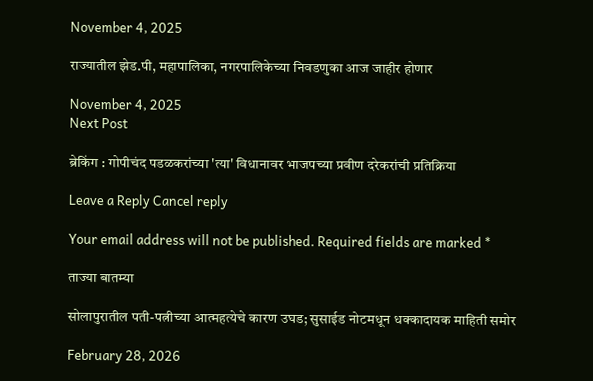November 4, 2025

राज्यातील झेड.पी, महापालिका, नगरपालिकेच्या निवडणुका आज जाहीर होणार

November 4, 2025
Next Post

ब्रेकिंग : गोपीचंद पडळकरांच्या 'त्या' विधानावर भाजपच्या प्रवीण दरेकरांची प्रतिक्रिया

Leave a Reply Cancel reply

Your email address will not be published. Required fields are marked *

ताज्या बातम्या

सोलापुरातील पती-पत्नीच्या आत्महत्येचे कारण उघड; सुसाईड नोटमधून धक्कादायक माहिती समोर

February 28, 2026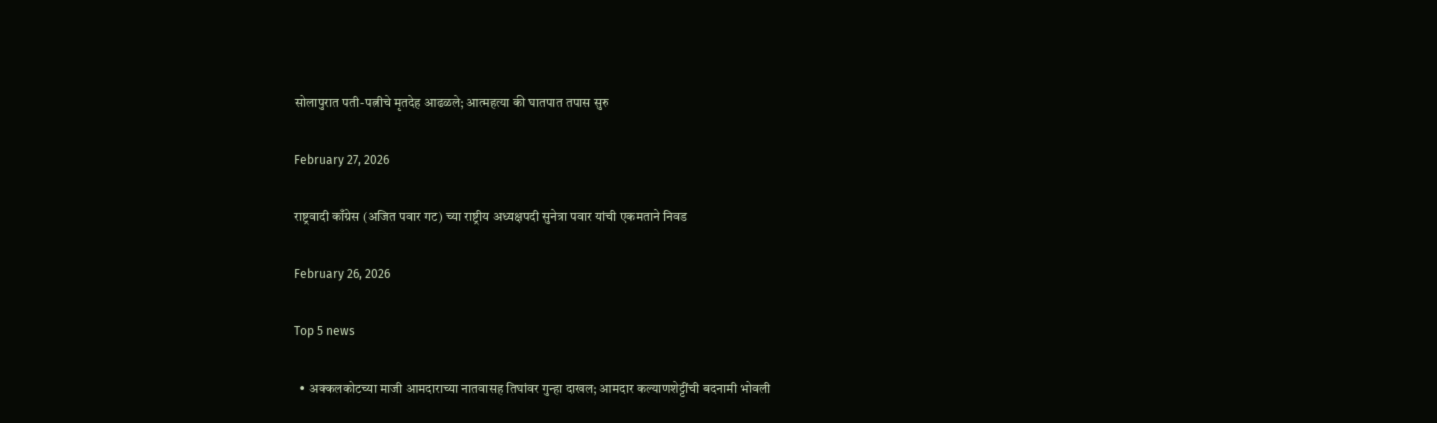सोलापुरात पती-पत्नीचे मृतदेह आढळले; आत्महत्या की घातपात तपास सुरु

February 27, 2026

राष्ट्रवादी काँग्रेस (अजित पवार गट) च्या राष्ट्रीय अध्यक्षपदी सुनेत्रा पवार यांची एकमताने निवड

February 26, 2026

Top 5 news

  • अक्कलकोटच्या माजी आमदाराच्या नातवासह तिघांवर गुन्हा दाखल; आमदार कल्याणशेट्टींची बदनामी भोवली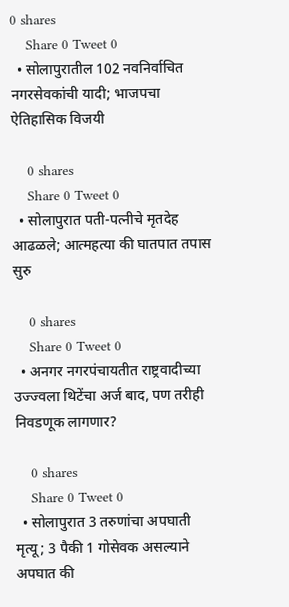0 shares
    Share 0 Tweet 0
  • सोलापुरातील 102 नवनिर्वाचित नगरसेवकांची यादी; भाजपचा ऐतिहासिक विजयी

    0 shares
    Share 0 Tweet 0
  • सोलापुरात पती-पत्नीचे मृतदेह आढळले; आत्महत्या की घातपात तपास सुरु

    0 shares
    Share 0 Tweet 0
  • अनगर नगरपंचायतीत राष्ट्रवादीच्या उज्ज्वला थिटेंचा अर्ज बाद, पण तरीही निवडणूक लागणार?

    0 shares
    Share 0 Tweet 0
  • सोलापुरात 3 तरुणांचा अपघाती मृत्यू; 3 पैकी 1 गोसेवक असल्याने अपघात की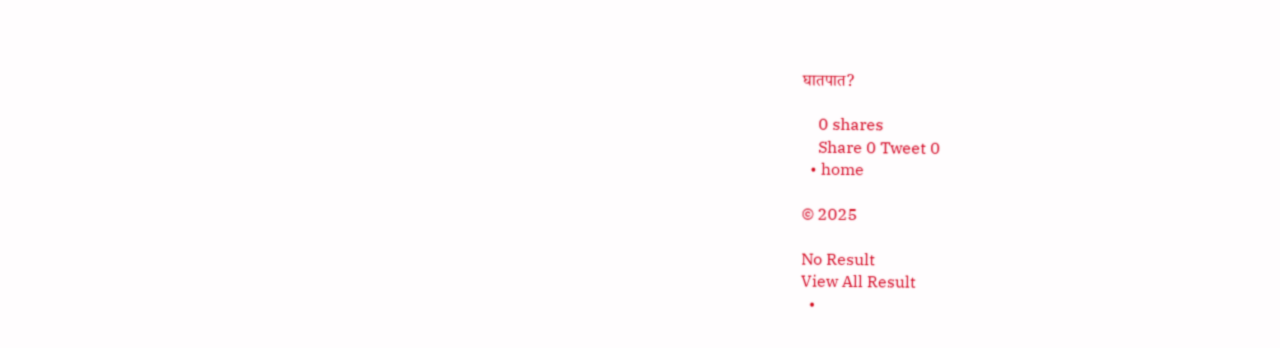घातपात?

    0 shares
    Share 0 Tweet 0
  • home

© 2025

No Result
View All Result
  •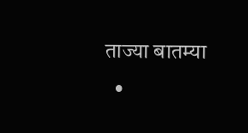ताज्या बातम्या
  •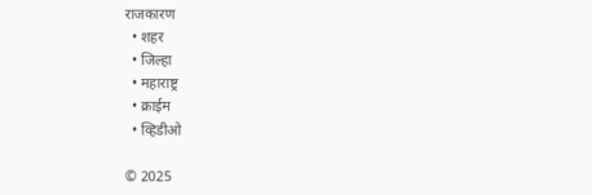राजकारण
  • शहर
  • जिल्हा
  • महाराष्ट्र
  • क्राईम
  • व्हिडीओ

© 2025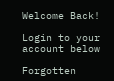Welcome Back!

Login to your account below

Forgotten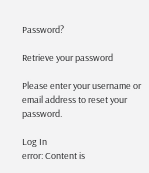Password?

Retrieve your password

Please enter your username or email address to reset your password.

Log In
error: Content is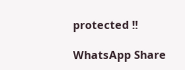protected !!

WhatsApp Share